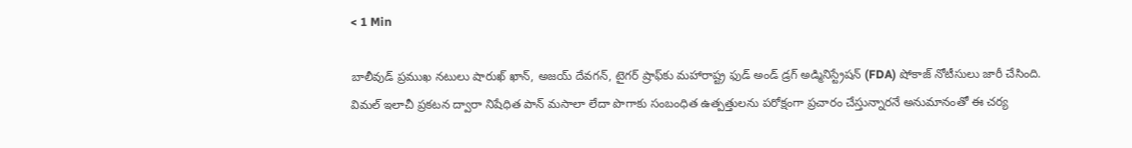< 1 Min

బాలీవుడ్ ప్రముఖ నటులు షారుఖ్ ఖాన్, అజయ్ దేవగన్, టైగర్ ష్రాఫ్‌కు మహారాష్ట్ర ఫుడ్ అండ్ డ్రగ్ అడ్మినిస్ట్రేషన్ (FDA) షోకాజ్ నోటీసులు జారీ చేసింది. విమల్ ఇలాచీ ప్రకటన ద్వారా నిషేధిత పాన్ మసాలా లేదా పొగాకు సంబంధిత ఉత్పత్తులను పరోక్షంగా ప్రచారం చేస్తున్నారనే అనుమానంతో ఈ చర్య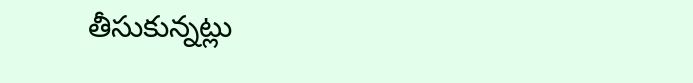తీసుకున్నట్లు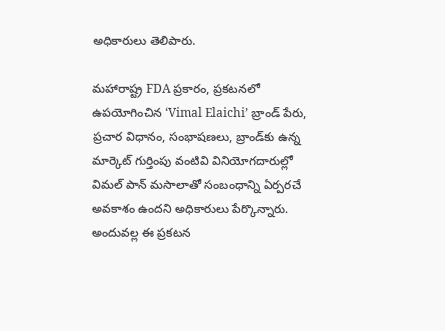అధికారులు తెలిపారు.

మహారాష్ట్ర FDA ప్రకారం, ప్రకటనలో ఉపయోగించిన ‘Vimal Elaichi’ బ్రాండ్ పేరు, ప్రచార విధానం, సంభాషణలు, బ్రాండ్‌కు ఉన్న మార్కెట్ గుర్తింపు వంటివి వినియోగదారుల్లో విమల్ పాన్ మసాలాతో సంబంధాన్ని ఏర్పరచే అవకాశం ఉందని అధికారులు పేర్కొన్నారు. అందువల్ల ఈ ప్రకటన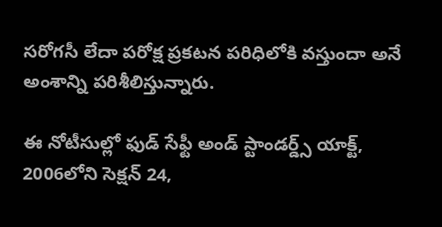సరోగసీ లేదా పరోక్ష ప్రకటన పరిధిలోకి వస్తుందా అనే అంశాన్ని పరిశీలిస్తున్నారు.

ఈ నోటీసుల్లో ఫుడ్ సేఫ్టీ అండ్ స్టాండర్డ్స్ యాక్ట్, 2006లోని సెక్షన్ 24,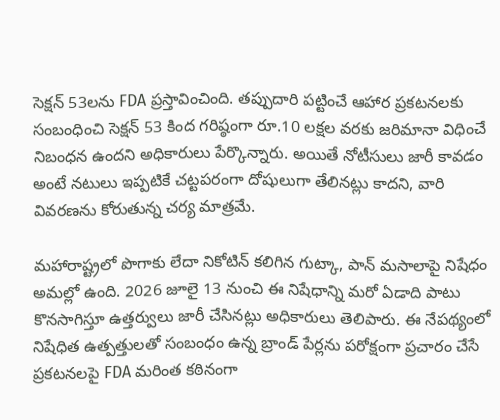సెక్షన్ 53లను FDA ప్రస్తావించింది. తప్పుదారి పట్టించే ఆహార ప్రకటనలకు సంబంధించి సెక్షన్ 53 కింద గరిష్ఠంగా రూ.10 లక్షల వరకు జరిమానా విధించే నిబంధన ఉందని అధికారులు పేర్కొన్నారు. అయితే నోటీసులు జారీ కావడం అంటే నటులు ఇప్పటికే చట్టపరంగా దోషులుగా తేలినట్లు కాదని, వారి వివరణను కోరుతున్న చర్య మాత్రమే.

మహారాష్ట్రలో పొగాకు లేదా నికోటిన్ కలిగిన గుట్కా, పాన్ మసాలాపై నిషేధం అమల్లో ఉంది. 2026 జూలై 13 నుంచి ఈ నిషేధాన్ని మరో ఏడాది పాటు కొనసాగిస్తూ ఉత్తర్వులు జారీ చేసినట్లు అధికారులు తెలిపారు. ఈ నేపథ్యంలో నిషేధిత ఉత్పత్తులతో సంబంధం ఉన్న బ్రాండ్ పేర్లను పరోక్షంగా ప్రచారం చేసే ప్రకటనలపై FDA మరింత కఠినంగా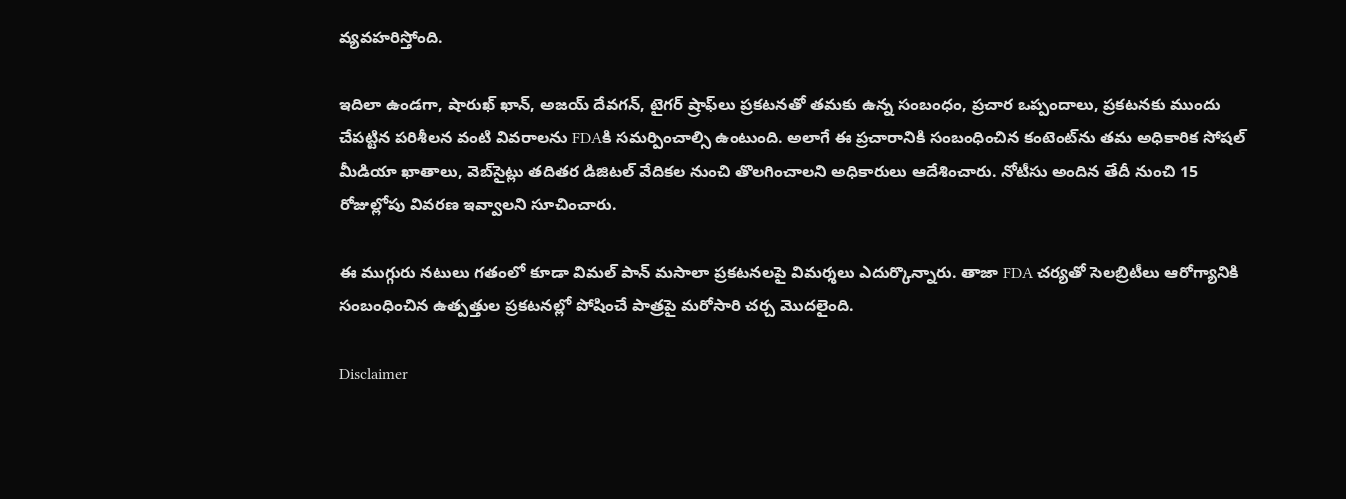వ్యవహరిస్తోంది.

ఇదిలా ఉండగా, షారుఖ్ ఖాన్, అజయ్ దేవగన్, టైగర్ ష్రాఫ్‌లు ప్రకటనతో తమకు ఉన్న సంబంధం, ప్రచార ఒప్పందాలు, ప్రకటనకు ముందు చేపట్టిన పరిశీలన వంటి వివరాలను FDAకి సమర్పించాల్సి ఉంటుంది. అలాగే ఈ ప్రచారానికి సంబంధించిన కంటెంట్‌ను తమ అధికారిక సోషల్ మీడియా ఖాతాలు, వెబ్‌సైట్లు తదితర డిజిటల్ వేదికల నుంచి తొలగించాలని అధికారులు ఆదేశించారు. నోటీసు అందిన తేదీ నుంచి 15 రోజుల్లోపు వివరణ ఇవ్వాలని సూచించారు.

ఈ ముగ్గురు నటులు గతంలో కూడా విమల్ పాన్ మసాలా ప్రకటనలపై విమర్శలు ఎదుర్కొన్నారు. తాజా FDA చర్యతో సెలబ్రిటీలు ఆరోగ్యానికి సంబంధించిన ఉత్పత్తుల ప్రకటనల్లో పోషించే పాత్రపై మరోసారి చర్చ మొదలైంది.

Disclaimer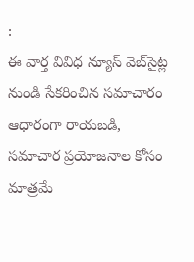:
ఈ వార్త వివిధ న్యూస్ వెబ్‌సైట్ల నుండి సేకరించిన సమాచారం ఆధారంగా రాయబడి, సమాచార ప్రయోజనాల కోసం మాత్రమే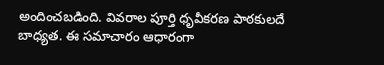అందించబడింది. వివరాల పూర్తి ధృవీకరణ పాఠకులదే బాధ్యత. ఈ సమాచారం ఆధారంగా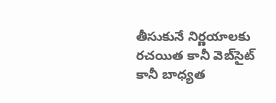తీసుకునే నిర్ణయాలకు రచయిత కానీ వెబ్‌సైట్ కానీ బాధ్యత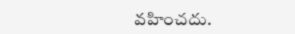వహించదు.